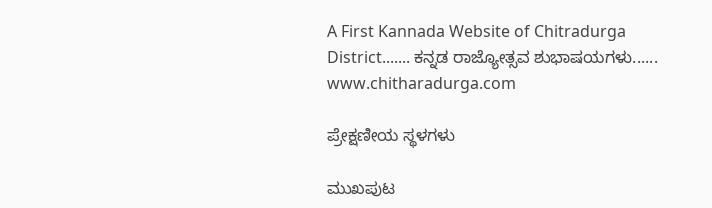A First Kannada Website of Chitradurga District....... ಕನ್ನಡ ರಾಜ್ಯೋತ್ಸವ ಶುಭಾಷಯಗಳು......  www.chitharadurga.com

ಪ್ರೇಕ್ಷಣೀಯ ಸ್ಥಳಗಳು

ಮುಖಪುಟ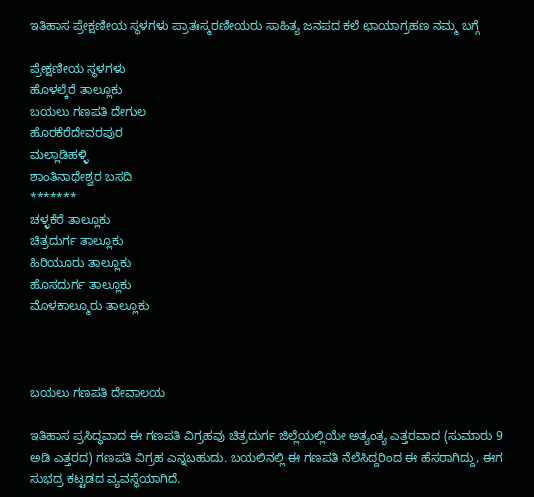ಇತಿಹಾಸ ಪ್ರೇಕ್ಷಣೀಯ ಸ್ಥಳಗಳು ಪ್ರಾತಃಸ್ಮರಣೀಯರು ಸಾಹಿತ್ಯ ಜನಪದ ಕಲೆ ಛಾಯಾಗ್ರಹಣ ನಮ್ಮ ಬಗ್ಗೆ

ಪ್ರೇಕ್ಷಣೀಯ ಸ್ಥಳಗಳು
ಹೊಳಲ್ಕೆರೆ ತಾಲ್ಲೂಕು
ಬಯಲು ಗಣಪತಿ ದೇಗುಲ
ಹೊರಕೆರೆದೇವರಪುರ
ಮಲ್ಲಾಡಿಹಳ್ಳಿ
ಶಾಂತಿನಾಥೇಶ್ವರ ಬಸದಿ
*******
ಚಳ್ಳಕೆರೆ ತಾಲ್ಲೂಕು
ಚಿತ್ರದುರ್ಗ ತಾಲ್ಲೂಕು
ಹಿರಿಯೂರು ತಾಲ್ಲೂಕು
ಹೊಸದುರ್ಗ ತಾಲ್ಲೂಕು
ಮೊಳಕಾಲ್ಮೂರು ತಾಲ್ಲೂಕು



ಬಯಲು ಗಣಪತಿ ದೇವಾಲಯ

ಇತಿಹಾಸ ಪ್ರಸಿದ್ಧವಾದ ಈ ಗಣಪತಿ ವಿಗ್ರಹವು ಚಿತ್ರದುರ್ಗ ಜಿಲ್ಲೆಯಲ್ಲಿಯೇ ಅತ್ಯಂತ್ಯ ಎತ್ತರವಾದ (ಸುಮಾರು 9 ಅಡಿ ಎತ್ತರದ) ಗಣಪತಿ ವಿಗ್ರಹ ಎನ್ನಬಹುದು. ಬಯಲಿನಲ್ಲಿ ಈ ಗಣಪತಿ ನೆಲೆಸಿದ್ದರಿಂದ ಈ ಹೆಸರಾಗಿದ್ದು, ಈಗ ಸುಭದ್ರ ಕಟ್ಟಡದ ವ್ಯವಸ್ಥೆಯಾಗಿದೆ.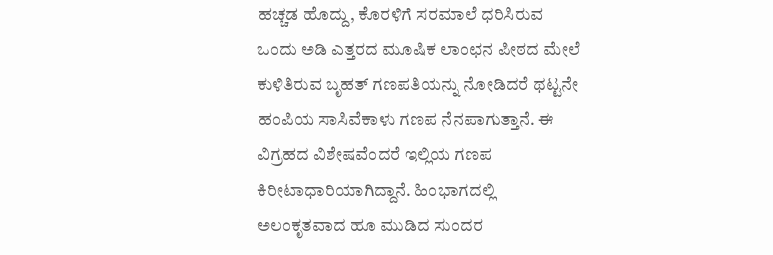ಹಚ್ಚಡ ಹೊದ್ದು, ಕೊರಳಿಗೆ ಸರಮಾಲೆ ಧರಿಸಿರುವ ಒಂದು ಅಡಿ ಎತ್ತರದ ಮೂಷಿಕ ಲಾಂಛನ ಪೀಠದ ಮೇಲೆ ಕುಳಿತಿರುವ ಬೃಹತ್ ಗಣಪತಿಯನ್ನು ನೋಡಿದರೆ ಥಟ್ಟನೇ ಹಂಪಿಯ ಸಾಸಿವೆಕಾಳು ಗಣಪ ನೆನಪಾಗುತ್ತಾನೆ. ಈ ವಿಗ್ರಹದ ವಿಶೇಷವೆಂದರೆ ಇಲ್ಲಿಯ ಗಣಪ ಕಿರೀಟಾಧಾರಿಯಾಗಿದ್ದಾನೆ. ಹಿಂಭಾಗದಲ್ಲಿ ಅಲಂಕೃತವಾದ ಹೂ ಮುಡಿದ ಸುಂದರ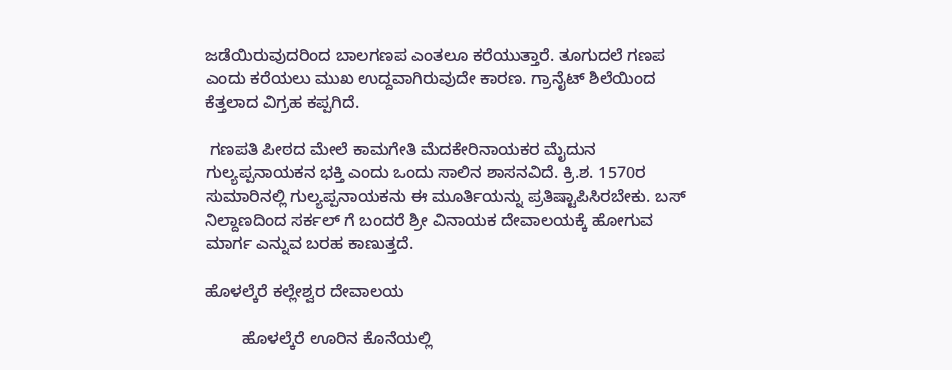ಜಡೆಯಿರುವುದರಿಂದ ಬಾಲಗಣಪ ಎಂತಲೂ ಕರೆಯುತ್ತಾರೆ. ತೂಗುದಲೆ ಗಣಪ ಎಂದು ಕರೆಯಲು ಮುಖ ಉದ್ದವಾಗಿರುವುದೇ ಕಾರಣ. ಗ್ರಾನೈಟ್ ಶಿಲೆಯಿಂದ ಕೆತ್ತಲಾದ ವಿಗ್ರಹ ಕಪ್ಪಗಿದೆ.

 ಗಣಪತಿ ಪೀಠದ ಮೇಲೆ ಕಾಮಗೇತಿ ಮೆದಕೇರಿನಾಯಕರ ಮೈದುನ ಗುಲ್ಯಪ್ಪನಾಯಕನ ಭಕ್ತಿ ಎಂದು ಒಂದು ಸಾಲಿನ ಶಾಸನವಿದೆ. ಕ್ರಿ.ಶ. 1570ರ ಸುಮಾರಿನಲ್ಲಿ ಗುಲ್ಯಪ್ಪನಾಯಕನು ಈ ಮೂರ್ತಿಯನ್ನು ಪ್ರತಿಷ್ಟಾಪಿಸಿರಬೇಕು. ಬಸ್ ನಿಲ್ದಾಣದಿಂದ ಸರ್ಕಲ್ ಗೆ ಬಂದರೆ ಶ್ರೀ ವಿನಾಯಕ ದೇವಾಲಯಕ್ಕೆ ಹೋಗುವ ಮಾರ್ಗ ಎನ್ನುವ ಬರಹ ಕಾಣುತ್ತದೆ.

ಹೊಳಲ್ಕೆರೆ ಕಲ್ಲೇಶ್ವರ ದೇವಾಲಯ

        ಹೊಳಲ್ಕೆರೆ ಊರಿನ ಕೊನೆಯಲ್ಲಿ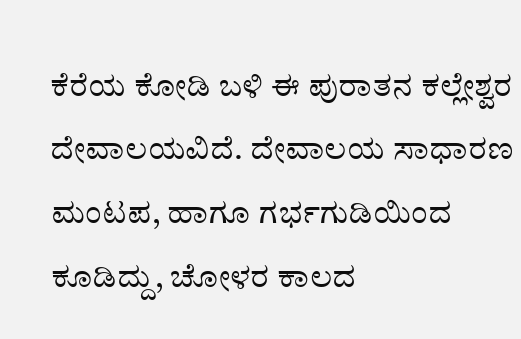ಕೆರೆಯ ಕೋಡಿ ಬಳಿ ಈ ಪುರಾತನ ಕಲ್ಲೇಶ್ವರ ದೇವಾಲಯವಿದೆ. ದೇವಾಲಯ ಸಾಧಾರಣ ಮಂಟಪ, ಹಾಗೂ ಗರ್ಭಗುಡಿಯಿಂದ ಕೂಡಿದ್ದು, ಚೋಳರ ಕಾಲದ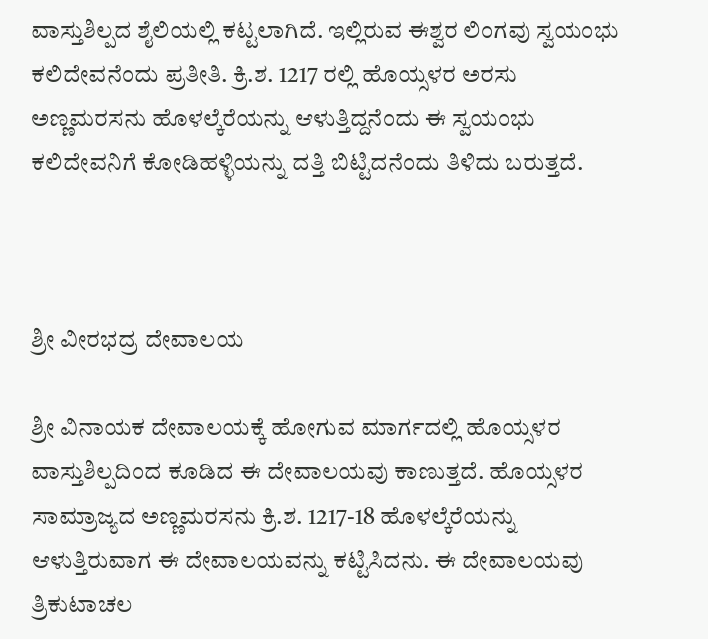ವಾಸ್ತುಶಿಲ್ಪದ ಶೈಲಿಯಲ್ಲಿ ಕಟ್ಟಲಾಗಿದೆ. ಇಲ್ಲಿರುವ ಈಶ್ವರ ಲಿಂಗವು ಸ್ವಯಂಭು ಕಲಿದೇವನೆಂದು ಪ್ರತೀತಿ. ಕ್ರಿ.ಶ. 1217 ರಲ್ಲಿ ಹೊಯ್ಸಳರ ಅರಸು ಅಣ್ಣಮರಸನು ಹೊಳಲ್ಕೆರೆಯನ್ನು ಆಳುತ್ತಿದ್ದನೆಂದು ಈ ಸ್ವಯಂಭು ಕಲಿದೇವನಿಗೆ ಕೋಡಿಹಳ್ಳಿಯನ್ನು ದತ್ತಿ ಬಿಟ್ಟಿದನೆಂದು ತಿಳಿದು ಬರುತ್ತದೆ.



ಶ್ರೀ ವೀರಭದ್ರ ದೇವಾಲಯ

ಶ್ರೀ ವಿನಾಯಕ ದೇವಾಲಯಕ್ಕೆ ಹೋಗುವ ಮಾರ್ಗದಲ್ಲಿ ಹೊಯ್ಸಳರ ವಾಸ್ತುಶಿಲ್ಪದಿಂದ ಕೂಡಿದ ಈ ದೇವಾಲಯವು ಕಾಣುತ್ತದೆ. ಹೊಯ್ಸಳರ ಸಾಮ್ರಾಜ್ಯದ ಅಣ್ಣಮರಸನು ಕ್ರಿ.ಶ. 1217-18 ಹೊಳಲ್ಕೆರೆಯನ್ನು ಆಳುತ್ತಿರುವಾಗ ಈ ದೇವಾಲಯವನ್ನು ಕಟ್ಟಿಸಿದನು. ಈ ದೇವಾಲಯವು ತ್ರಿಕುಟಾಚಲ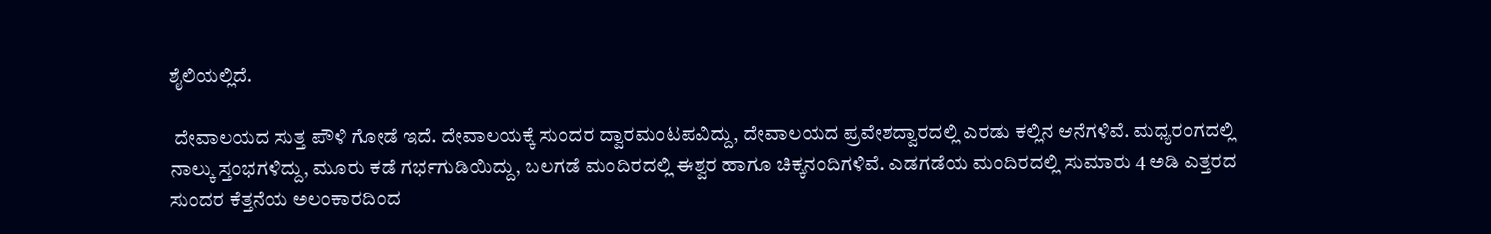ಶೈಲಿಯಲ್ಲಿದೆ.

 ದೇವಾಲಯದ ಸುತ್ತ ಪೌಳಿ ಗೋಡೆ ಇದೆ. ದೇವಾಲಯಕ್ಕೆ ಸುಂದರ ದ್ವಾರಮಂಟಪವಿದ್ದು, ದೇವಾಲಯದ ಪ್ರವೇಶದ್ವಾರದಲ್ಲಿ ಎರಡು ಕಲ್ಲಿನ ಆನೆಗಳಿವೆ. ಮಧ್ಯರಂಗದಲ್ಲಿ ನಾಲ್ಕು ಸ್ತಂಭಗಳಿದ್ದು, ಮೂರು ಕಡೆ ಗರ್ಭಗುಡಿಯಿದ್ದು, ಬಲಗಡೆ ಮಂದಿರದಲ್ಲಿ ಈಶ್ವರ ಹಾಗೂ ಚಿಕ್ಕನಂದಿಗಳಿವೆ. ಎಡಗಡೆಯ ಮಂದಿರದಲ್ಲಿ ಸುಮಾರು 4 ಅಡಿ ಎತ್ತರದ ಸುಂದರ ಕೆತ್ತನೆಯ ಅಲಂಕಾರದಿಂದ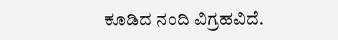ಕೂಡಿದ ನಂದಿ ವಿಗ್ರಹವಿದೆ.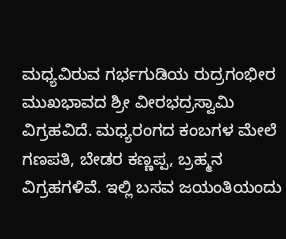ಮಧ್ಯವಿರುವ ಗರ್ಭಗುಡಿಯ ರುದ್ರಗಂಭೀರ ಮುಖಭಾವದ ಶ್ರೀ ವೀರಭದ್ರಸ್ವಾಮಿ ವಿಗ್ರಹವಿದೆ. ಮಧ್ಯರಂಗದ ಕಂಬಗಳ ಮೇಲೆ ಗಣಪತಿ, ಬೇಡರ ಕಣ್ಣಪ್ಪ, ಬ್ರಹ್ಮನ ವಿಗ್ರಹಗಳಿವೆ. ಇಲ್ಲಿ ಬಸವ ಜಯಂತಿಯಂದು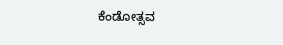ಕೆಂಡೋತ್ಸವ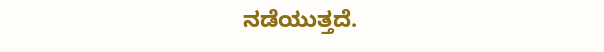ನಡೆಯುತ್ತದೆ.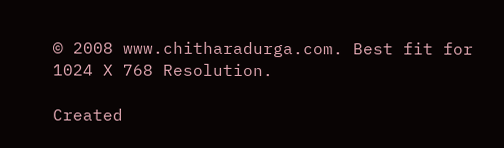© 2008 www.chitharadurga.com. Best fit for 1024 X 768 Resolution.

Created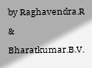by Raghavendra.R & Bharatkumar.B.V.